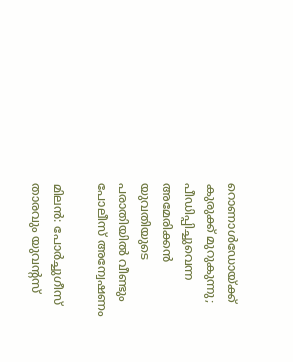റൊണാള്‍ഡോയ്ക്ക് കുരുക്ക് മുറുകുന്നു; പീഡിപ്പിച്ചുവെന്ന അമേരിക്കന്‍ യുവതിയുടെ പരാതിയില്‍ വീണ്ടും പോലീസ് അന്വേഷണം

മിലന്‍: പോര്‍ച്ചുഗീസ് താരവും യുവന്റസ്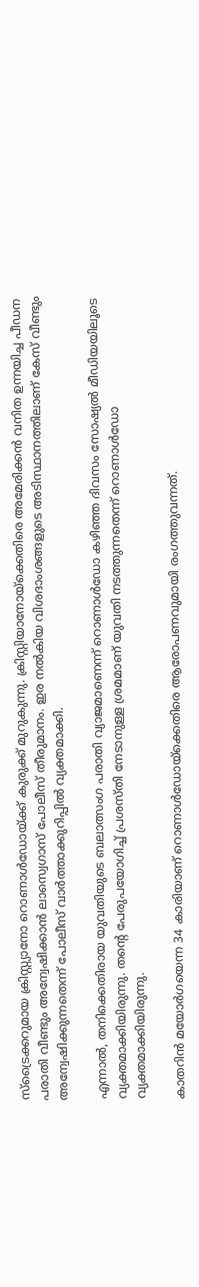സ്ട്രൈക്കറുമായ ക്രിസ്റ്റ്യാനോ റൊണാള്‍ഡോയ്ക്ക് കുരുക്ക് മുറുകുന്നു. ക്രിസ്റ്റിയാനോയ്‌ക്കെതിരെ അമേരിക്കന്‍ വനിത ഉന്നയിച്ച പീഡന പരാതി വീണ്ടും അന്വേഷിക്കാന്‍ ലാസ്വെഗാസ് പോലീസ് തീരുമാനം. ഇര നല്‍കിയ വിശദാംശങ്ങളുടെ അടിസ്ഥാനത്തിലാണ് കേസ് വീണ്ടും അന്വേഷിക്കുന്നതെന്ന് പോലീസ് വാര്‍ത്താക്കുറിപ്പില്‍ വ്യക്തമാക്കി.

എന്നാല്‍, തനിക്കെതിരായ യുവതിയുടെ ബലാത്സംഗ പരാതി വ്യാജമാണെന്ന് റൊണാള്‍ഡോ കഴിഞ്ഞ ദിവസം സോഷ്യല്‍ മീഡിയയിലൂടെ വ്യക്തമാക്കിയിരുന്നു. തന്റെ പേരുപയോഗിച്ച്‌ പ്രശസ്തി നേടാനുള്ള ശ്രമമാണ് യുവതി നടത്തുന്നതെന്ന് റൊണാള്‍ഡോ വ്യക്തമാക്കിയിരുന്നു.

കാതറിന്‍ മയോര്‍ഗയെന്ന 34 കാരിയാണ് റൊണാള്‍ഡോയ്ക്കെതിരെ ആരോപണവുമായി രംഗത്തുവന്നത്.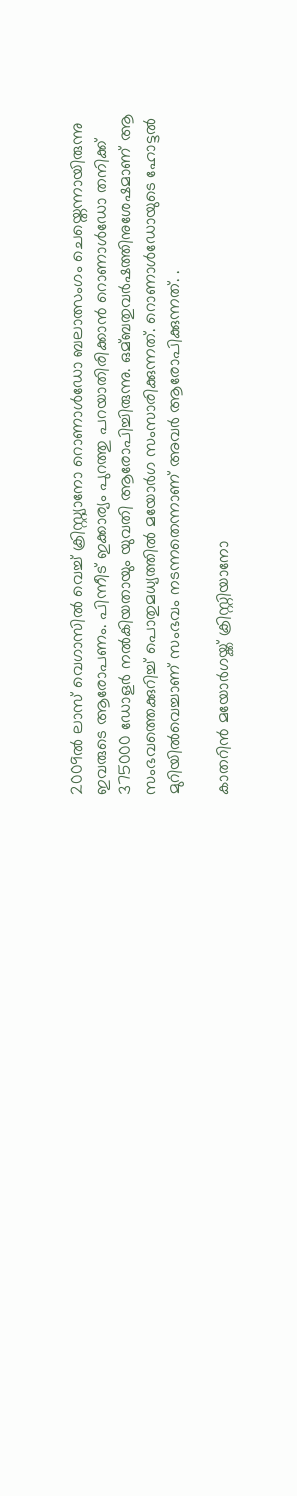2009ല്‍ ലാസ് വെഗാസില്‍ വെച്ച്‌ ക്രിസ്റ്റ്യാനോ റൊണാള്‍ഡോ ബലാത്സംഗം ചെയ്തെന്നായിരുന്നു ഇവരുടെ ആരോപണം. പിന്നീട് ഇക്കാര്യം പുറത്തു പറയാതിരിക്കാന്‍ റൊണാള്‍ഡോ തനിക്ക് 375000 ഡോളര്‍ നല്‍കിയതായും യുവതി ആരോപിച്ചിരുന്നു. ഒമ്ബതുവര്‍ഷത്തിനുശേഷമാണ് ആ സംഭവത്തെക്കുറിച്ച്‌ പൊതുമധ്യത്തില്‍ മയോര്‍ഗ സംസാരിക്കുന്നത്. റൊണാള്‍ഡോയുടെ ഹോട്ടല്‍ മുറിയില്‍വെച്ചാണ് സംഭവം നടന്നതെന്നാണ് അവര്‍ ആരോപിക്കുന്നത്. .

കാതറിന്‍ മയോര്‍ഗയ്ക്ക് ക്രിസ്റ്റിയാനോ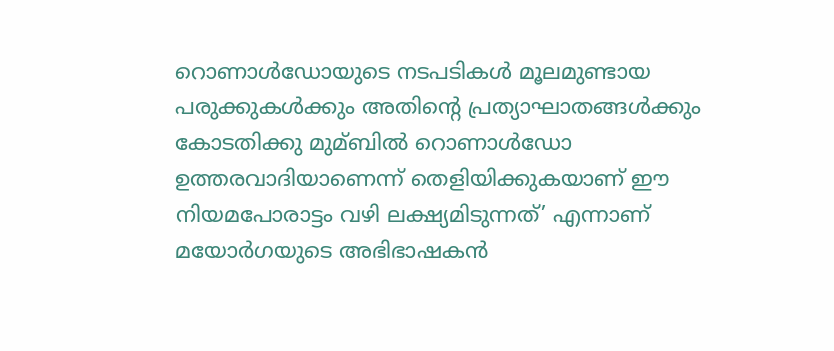റൊണാള്‍ഡോയുടെ നടപടികള്‍ മൂലമുണ്ടായ പരുക്കുകള്‍ക്കും അതിന്റെ പ്രത്യാഘാതങ്ങള്‍ക്കും കോടതിക്കു മുമ്ബില്‍ റൊണാള്‍ഡോ ഉത്തരവാദിയാണെന്ന് തെളിയിക്കുകയാണ് ഈ നിയമപോരാട്ടം വഴി ലക്ഷ്യമിടുന്നത്’ എന്നാണ് മയോര്‍ഗയുടെ അഭിഭാഷകന്‍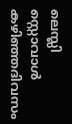ലെസ്ലി സ്റ്റൊവാള്‍ കഴിഞ്ഞദിവസം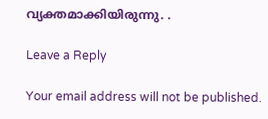വ്യക്തമാക്കിയിരുന്നു. .

Leave a Reply

Your email address will not be published.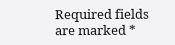Required fields are marked *